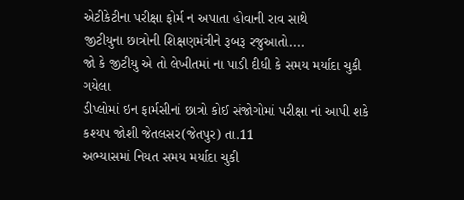એટીકેટીના પરીક્ષા ફોર્મ ન અપાતા હોવાની રાવ સાથે
જીટીયુના છાત્રોની શિક્ષણમંત્રીને રૂબરૂ રજુઆતો....
જો કે જીટીયુ એ તો લેખીતમાં ના પાડી દીધી કે સમય મર્યાદા ચુકી ગયેલા
ડીપ્લોમાં ઇન ફાર્મસીનાં છાત્રો કોઈ સંજોગોમાં પરીક્ષા નાં આપી શકે
કશ્યપ જોશી જેતલસર(જેતપુર) તા.11
અભ્યાસમાં નિયત સમય મર્યાદા ચુકી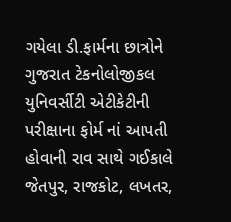ગયેલા ડી.ફાર્મના છાત્રોને ગુજરાત ટેકનોલોજીકલ યુનિવર્સીટી એટીકેટીની પરીક્ષાના ફોર્મ નાં આપતી હોવાની રાવ સાથે ગઈકાલે જેતપુર, રાજકોટ, લખતર,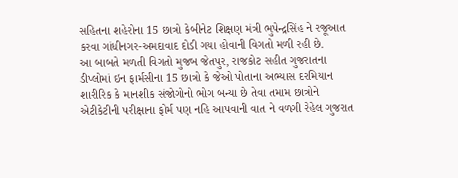સહિતના શહેરોના 15 છાત્રો કેબીનેટ શિક્ષણ મંત્રી ભુપેન્દ્રસિંહ ને રજૂઆત કરવા ગાંધીનગર-અમદાવાદ દોડી ગયા હોવાની વિગતો મળી રહી છે.
આ બાબતે મળતી વિગતો મુજબ જેતપુર, રાજકોટ સહીત ગુજરાતના ડીપ્લોમાં ઇન ફાર્મસીના 15 છાત્રો કે જેઓ પોતાના અભ્યાસ દરમિયાન શારીરિક કે માનશીક સંજોગોનો ભોગ બન્યા છે તેવા તમામ છાત્રોને એટીકેટીની પરીક્ષાના ફોર્મ પણ નહિ આપવાની વાત ને વળગી રેહેલ ગુજરાત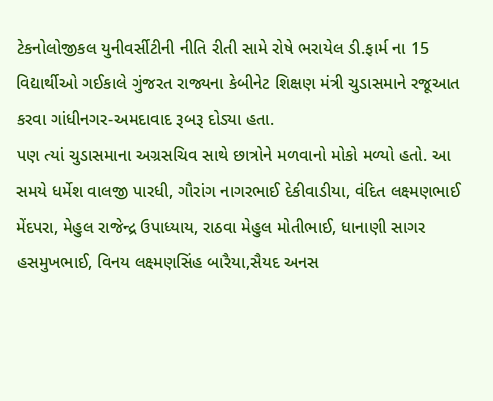ટેકનોલોજીકલ યુનીવર્સીટીની નીતિ રીતી સામે રોષે ભરાયેલ ડી.ફાર્મ ના 15 વિદ્યાર્થીઓ ગઈકાલે ગુંજરત રાજ્યના કેબીનેટ શિક્ષણ મંત્રી ચુડાસમાને રજૂઆત કરવા ગાંધીનગર-અમદાવાદ રૂબરૂ દોડ્યા હતા.
પણ ત્યાં ચુડાસમાના અગ્રસચિવ સાથે છાત્રોને મળવાનો મોકો મળ્યો હતો. આ સમયે ધર્મેશ વાલજી પારધી, ગૌરાંગ નાગરભાઈ દેકીવાડીયા, વંદિત લક્ષ્મણભાઈ મેંદપરા, મેહુલ રાજેન્દ્ર ઉપાધ્યાય, રાઠવા મેહુલ મોતીભાઈ, ધાનાણી સાગર હસમુખભાઈ, વિનય લક્ષ્મણસિંહ બારૈયા,સૈયદ અનસ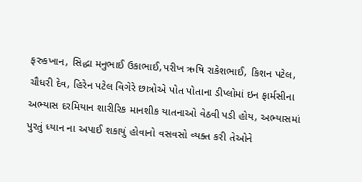ફરુકખાન, સિદ્ધા મનુભાઈ ઉકાભાઈ,પરીખ ઋષિ રાકેશભાઈ, કિશન પટેલ, ચૌધરી દેવ, હિરેન પટેલ વિગેરે છાત્રોએ પોત પોતાના ડીપ્લોમાં ઇન ફાર્મસીના અભ્યાસ દરમિયાન શારીરિક માનશીક યાતનાઓ વેઠવી પડી હોય, અભ્યાસમાં પુરતું ધ્યાન ના અપાઈ શકાયું હોવાનો વસવસો વ્યક્ત કરી તેઓને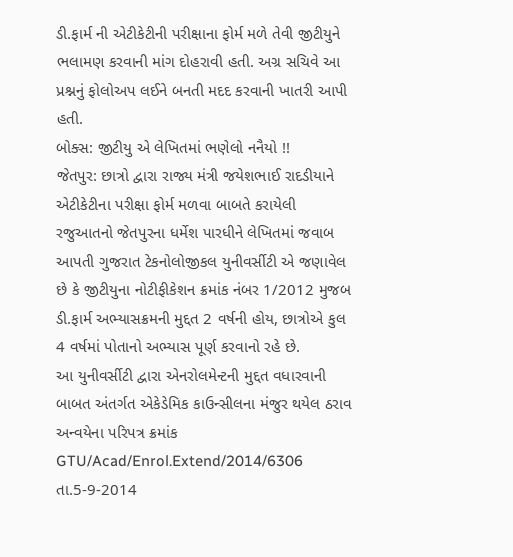ડી.ફાર્મ ની એટીકેટીની પરીક્ષાના ફોર્મ મળે તેવી જીટીયુને ભલામણ કરવાની માંગ દોહરાવી હતી. અગ્ર સચિવે આ પ્રશ્નનું ફોલોઅપ લઈને બનતી મદદ કરવાની ખાતરી આપી હતી.
બોક્સ: જીટીયુ એ લેખિતમાં ભણેલો નનૈયો !!
જેતપુર: છાત્રો દ્વારા રાજ્ય મંત્રી જયેશભાઈ રાદડીયાને એટીકેટીના પરીક્ષા ફોર્મ મળવા બાબતે કરાયેલી રજુઆતનો જેતપુરના ધર્મેશ પારધીને લેખિતમાં જવાબ આપતી ગુજરાત ટેકનોલોજીકલ યુનીવર્સીટી એ જણાવેલ છે કે જીટીયુના નોટીફીકેશન ક્રમાંક નંબર 1/2012 મુજબ ડી.ફાર્મ અભ્યાસક્રમની મુદ્દત 2 વર્ષની હોય, છાત્રોએ કુલ 4 વર્ષમાં પોતાનો અભ્યાસ પૂર્ણ કરવાનો રહે છે.
આ યુનીવર્સીટી દ્વારા એનરોલમેન્ટની મુદ્દત વધારવાની બાબત અંતર્ગત એકેડેમિક કાઉન્સીલના મંજુર થયેલ ઠરાવ અન્વયેના પરિપત્ર ક્રમાંક GTU/Acad/Enrol.Extend/2014/6306 તા.5-9-2014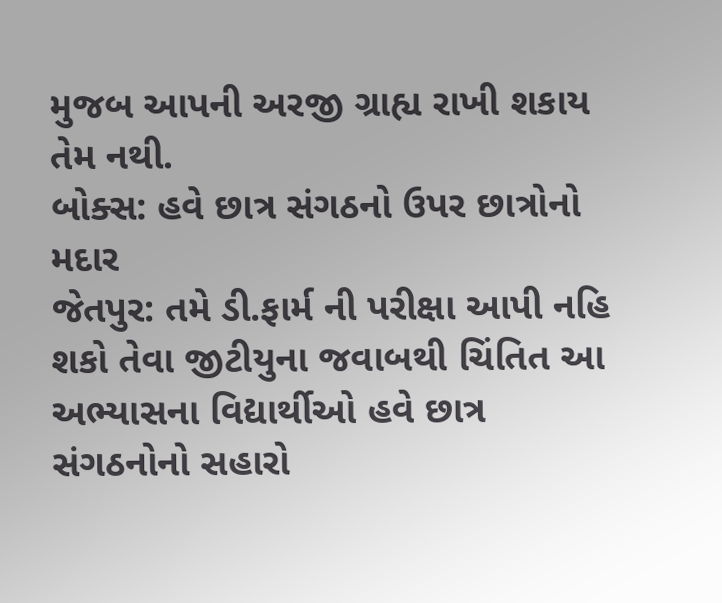મુજબ આપની અરજી ગ્રાહ્ય રાખી શકાય તેમ નથી.
બોક્સ: હવે છાત્ર સંગઠનો ઉપર છાત્રોનો મદાર
જેતપુર: તમે ડી.ફાર્મ ની પરીક્ષા આપી નહિ શકો તેવા જીટીયુના જવાબથી ચિંતિત આ અભ્યાસના વિદ્યાર્થીઓ હવે છાત્ર સંગઠનોનો સહારો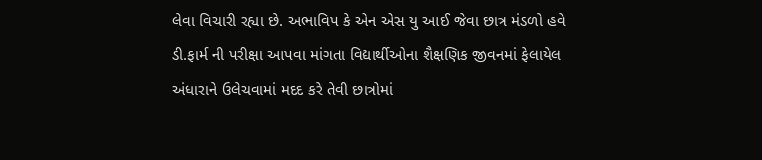લેવા વિચારી રહ્યા છે. અભાવિપ કે એન એસ યુ આઈ જેવા છાત્ર મંડળો હવે ડી.ફાર્મ ની પરીક્ષા આપવા માંગતા વિદ્યાર્થીઓના શૈક્ષણિક જીવનમાં ફેલાયેલ અંધારાને ઉલેચવામાં મદદ કરે તેવી છાત્રોમાં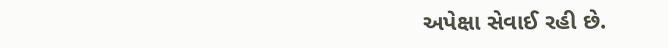અપેક્ષા સેવાઈ રહી છે.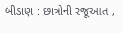બીડાણ : છાત્રોની રજૂઆત ,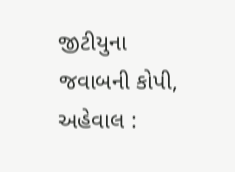જીટીયુના જવાબની કોપી,
અહેવાલ :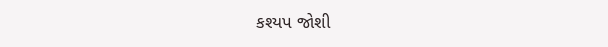કશ્યપ જોશી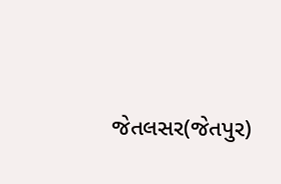જેતલસર(જેતપુર)